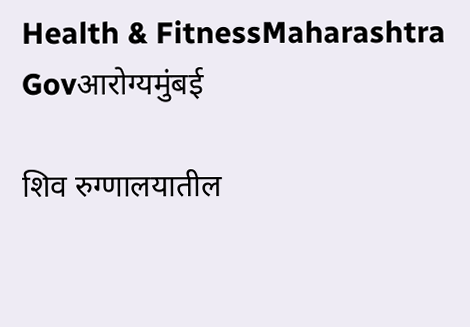Health & FitnessMaharashtra Govआरोग्यमुंबई

शिव रुग्णालयातील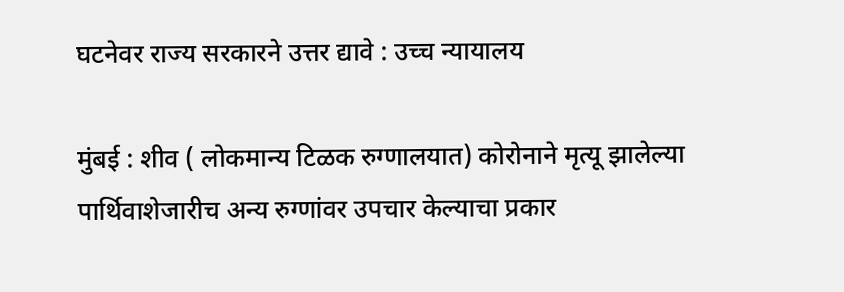घटनेवर राज्य सरकारने उत्तर द्यावे : उच्च न्यायालय

मुंबई : शीव ( लोकमान्य टिळक रुग्णालयात) कोरोनाने मृत्यू झालेल्या पार्थिवाशेजारीच अन्य रुग्णांवर उपचार केल्याचा प्रकार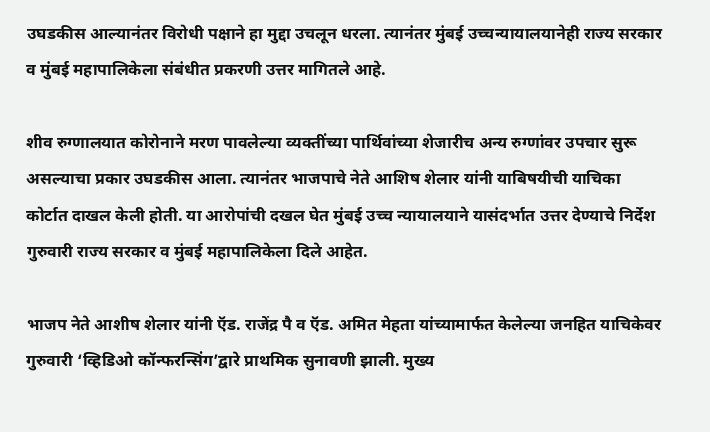उघडकीस आल्यानंतर विरोधी पक्षाने हा मुद्दा उचलून धरला. त्यानंतर मुंबई उच्चन्यायालयानेही राज्य सरकार व मुंबई महापालिकेला संबंधीत प्रकरणी उत्तर मागितले आहे.

शीव रुग्णालयात कोरोनाने मरण पावलेल्या व्यक्तींच्या पार्थिवांच्या शेजारीच अन्य रुग्णांवर उपचार सुरू असल्याचा प्रकार उघडकीस आला. त्यानंतर भाजपाचे नेते आशिष शेलार यांनी याबिषयीची याचिका कोर्टात दाखल केली होती. या आरोपांची दखल घेत मुंबई उच्च न्यायालयाने यासंदर्भात उत्तर देण्याचे निर्देश गुरुवारी राज्य सरकार व मुंबई महापालिकेला दिले आहेत.

भाजप नेते आशीष शेलार यांनी ऍड. राजेंद्र पै व ऍड. अमित मेहता यांच्यामार्फत केलेल्या जनहित याचिकेवर गुरुवारी ‘व्हिडिओ कॉन्फरन्सिंग’द्वारे प्राथमिक सुनावणी झाली. मुख्य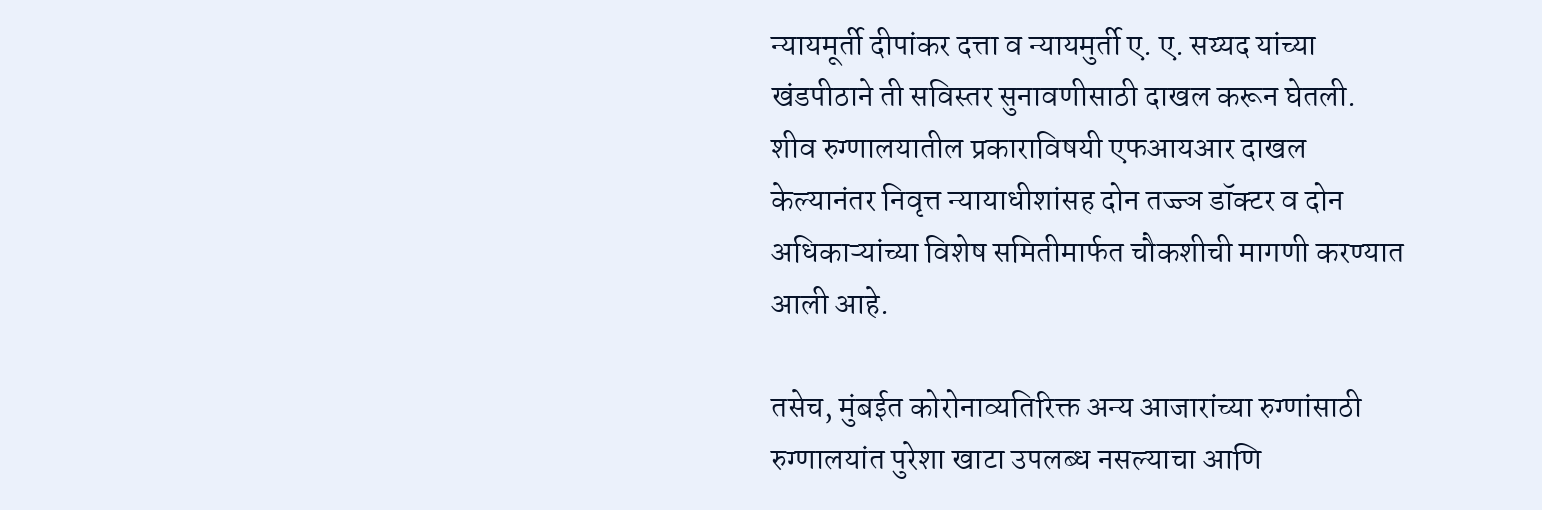न्यायमूर्ती दीपांकर दत्ता व न्यायमुर्ती ए. ए. सय्यद यांच्या खंडपीठाने ती सविस्तर सुनावणीसाठी दाखल करून घेतली. शीव रुग्णालयातील प्रकाराविषयी एफआयआर दाखल केल्यानंतर निवृत्त न्यायाधीशांसह दोन तज्ज्ञ डॉक्टर व दोन अधिकाऱ्यांच्या विशेष समितीमार्फत चौकशीची मागणी करण्यात आली आहे.

तसेच, मुंबईत कोरोनाव्यतिरिक्त अन्य आजारांच्या रुग्णांसाठी रुग्णालयांत पुरेशा खाटा उपलब्ध नसल्याचा आणि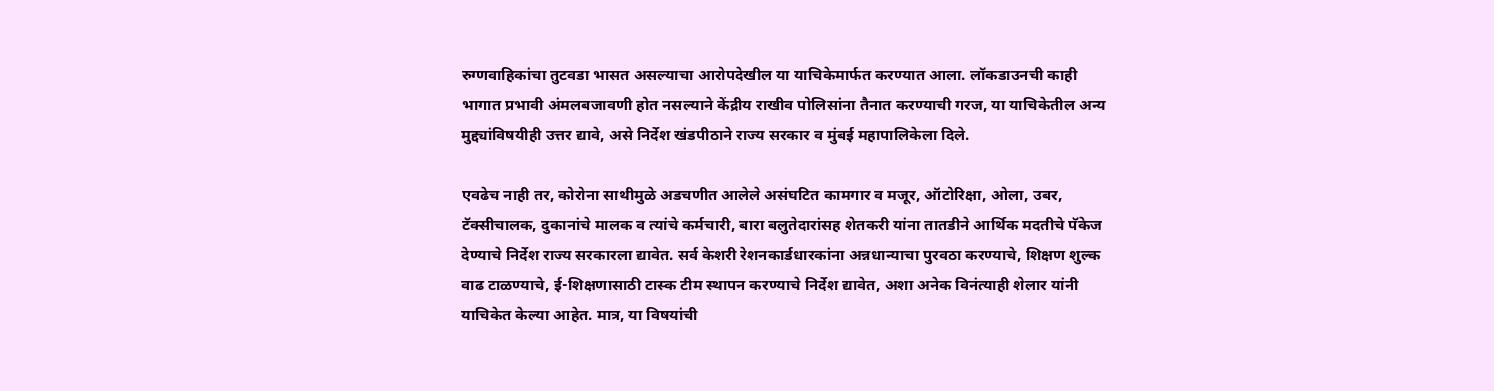रुग्णवाहिकांचा तुटवडा भासत असल्याचा आरोपदेखील या याचिकेमार्फत करण्यात आला. लॉकडाउनची काही भागात प्रभावी अंमलबजावणी होत नसल्याने केंद्रीय राखीव पोलिसांना तैनात करण्याची गरज, या याचिकेतील अन्य मुद्द्यांविषयीही उत्तर द्यावे, असे निर्देश खंडपीठाने राज्य सरकार व मुंबई महापालिकेला दिले.

एवढेच नाही तर, कोरोना साथीमुळे अडचणीत आलेले असंघटित कामगार व मजूर, ऑटोरिक्षा, ओला, उबर, टॅक्सीचालक, दुकानांचे मालक व त्यांचे कर्मचारी, बारा बलुतेदारांसह शेतकरी यांना तातडीने आर्थिक मदतीचे पॅकेज देण्याचे निर्देश राज्य सरकारला द्यावेत. सर्व केशरी रेशनकार्डधारकांना अन्नधान्याचा पुरवठा करण्याचे, शिक्षण शुल्क वाढ टाळण्याचे, ई-शिक्षणासाठी टास्क टीम स्थापन करण्याचे निर्देश द्यावेत, अशा अनेक विनंत्याही शेलार यांनी याचिकेत केल्या आहेत. मात्र, या विषयांची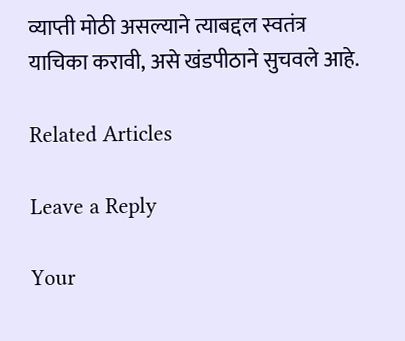व्याप्ती मोठी असल्याने त्याबद्दल स्वतंत्र याचिका करावी, असे खंडपीठाने सुचवले आहे.

Related Articles

Leave a Reply

Your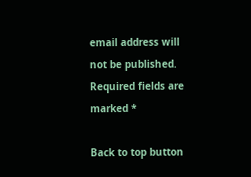email address will not be published. Required fields are marked *

Back to top button